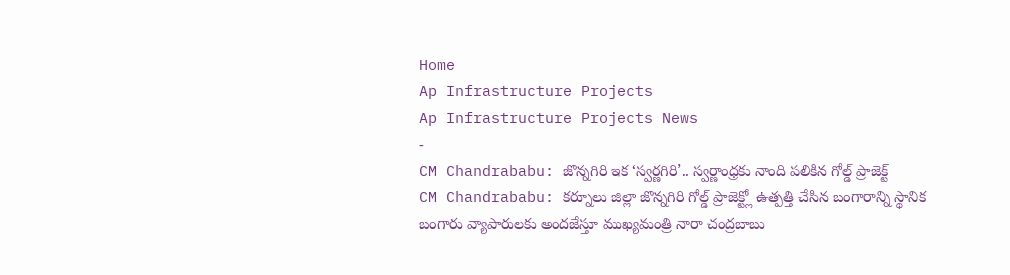Home
Ap Infrastructure Projects
Ap Infrastructure Projects News
-
CM Chandrababu: జొన్నగిరి ఇక ‘స్వర్ణగిరి’.. స్వర్ణాంధ్రకు నాంది పలికిన గోల్డ్ ప్రాజెక్ట్
CM Chandrababu: కర్నూలు జిల్లా జొన్నగిరి గోల్డ్ ప్రాజెక్ట్లో ఉత్పత్తి చేసిన బంగారాన్ని స్థానిక బంగారు వ్యాపారులకు అందజేస్తూ ముఖ్యమంత్రి నారా చంద్రబాబు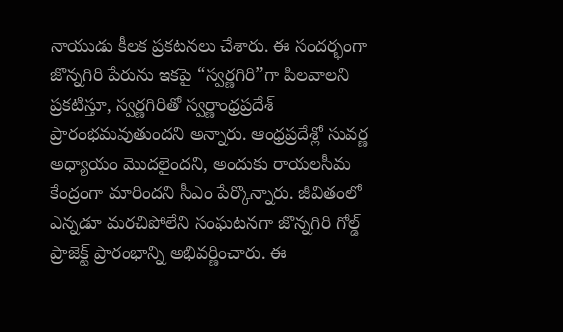నాయుడు కీలక ప్రకటనలు చేశారు. ఈ సందర్భంగా జొన్నగిరి పేరును ఇకపై “స్వర్ణగిరి”గా పిలవాలని ప్రకటిస్తూ, స్వర్ణగిరితో స్వర్ణాంధ్రప్రదేశ్ ప్రారంభమవుతుందని అన్నారు. ఆంధ్రప్రదేశ్లో సువర్ణ అధ్యాయం మొదలైందని, అందుకు రాయలసీమ కేంద్రంగా మారిందని సీఎం పేర్కొన్నారు. జీవితంలో ఎన్నడూ మరచిపోలేని సంఘటనగా జొన్నగిరి గోల్డ్ ప్రాజెక్ట్ ప్రారంభాన్ని అభివర్ణించారు. ఈ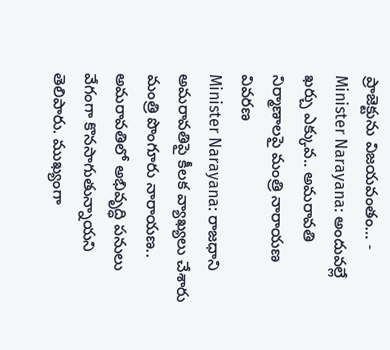ప్రాజెక్టును విజయవంతం… -
Minister Narayana: అందువల్లే ఖర్చు ఎక్కువ.. అమరావతి నిర్మాణాలపై మంత్రి నారాయణ వివరణ
Minister Narayana: రాజధాని అమరావతిపై కీలక వ్యాఖ్యలు చేశారు మంత్రి పొంగూరు నారాయణ.. అమరావతిలో అభివృద్ధి పనులు వేగంగా కొనసాగుతున్నాయని తెలిపారు. ముఖ్యంగా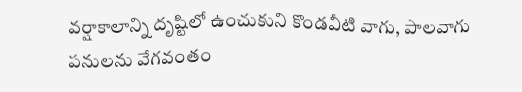వర్షాకాలాన్ని దృష్టిలో ఉంచుకుని కొండవీటి వాగు, పాలవాగు పనులను వేగవంతం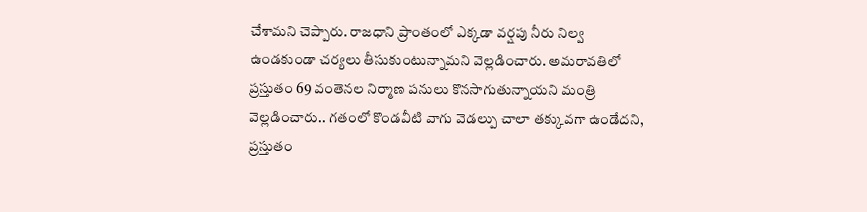చేశామని చెప్పారు. రాజధాని ప్రాంతంలో ఎక్కడా వర్షపు నీరు నిల్వ ఉండకుండా చర్యలు తీసుకుంటున్నామని వెల్లడించారు. అమరావతిలో ప్రస్తుతం 69 వంతెనల నిర్మాణ పనులు కొనసాగుతున్నాయని మంత్రి వెల్లడించారు.. గతంలో కొండవీటి వాగు వెడల్పు చాలా తక్కువగా ఉండేదని, ప్రస్తుతం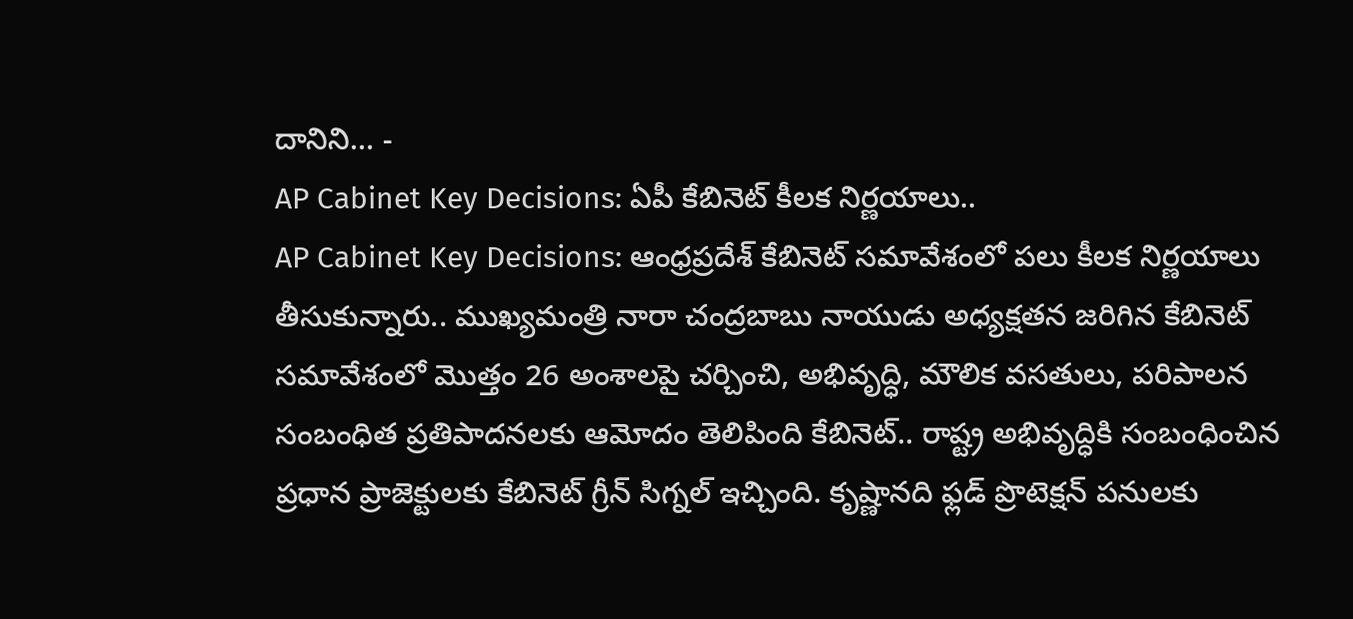దానిని… -
AP Cabinet Key Decisions: ఏపీ కేబినెట్ కీలక నిర్ణయాలు..
AP Cabinet Key Decisions: ఆంధ్రప్రదేశ్ కేబినెట్ సమావేశంలో పలు కీలక నిర్ణయాలు తీసుకున్నారు.. ముఖ్యమంత్రి నారా చంద్రబాబు నాయుడు అధ్యక్షతన జరిగిన కేబినెట్ సమావేశంలో మొత్తం 26 అంశాలపై చర్చించి, అభివృద్ధి, మౌలిక వసతులు, పరిపాలన సంబంధిత ప్రతిపాదనలకు ఆమోదం తెలిపింది కేబినెట్.. రాష్ట్ర అభివృద్ధికి సంబంధించిన ప్రధాన ప్రాజెక్టులకు కేబినెట్ గ్రీన్ సిగ్నల్ ఇచ్చింది. కృష్ణానది ఫ్లడ్ ప్రొటెక్షన్ పనులకు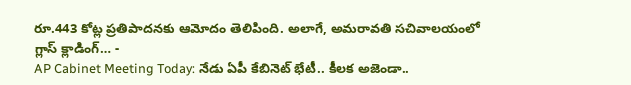రూ.443 కోట్ల ప్రతిపాదనకు ఆమోదం తెలిపింది. అలాగే, అమరావతి సచివాలయంలో గ్లాస్ క్లాడింగ్… -
AP Cabinet Meeting Today: నేడు ఏపీ కేబినెట్ భేటీ.. కీలక అజెండా..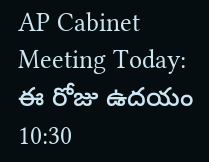AP Cabinet Meeting Today: ఈ రోజు ఉదయం 10:30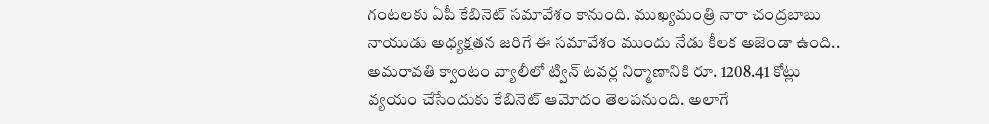గంటలకు ఏపీ కేబినెట్ సమావేశం కానుంది. ముఖ్యమంత్రి నారా చంద్రబాబు నాయుడు అధ్యక్షతన జరిగే ఈ సమావేశం ముందు నేడు కీలక అజెండా ఉంది.. అమరావతి క్వాంటం వ్యాలీలో ట్విన్ టవర్ల నిర్మాణానికి రూ. 1208.41 కోట్లు వ్యయం చేసేందుకు కేబినెట్ ఆమోదం తెలపనుంది. అలాగే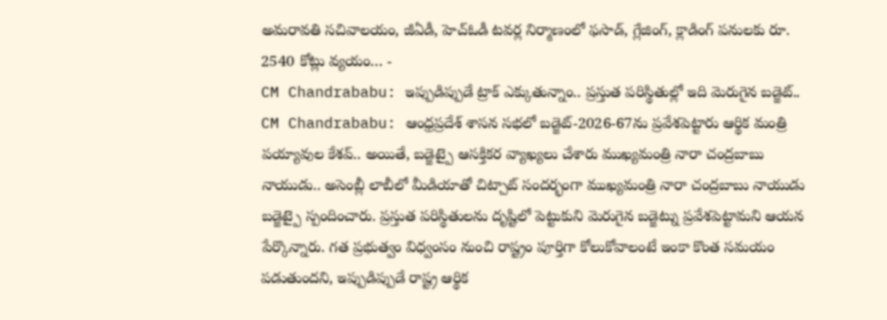అమరావతి సచివాలయం, జీఏడీ, హెచ్ఓడీ టవర్ల నిర్మాణంలో ఫసాడ్, గ్లేజింగ్, క్లాడింగ్ పనులకు రూ. 2540 కోట్లు వ్యయం… -
CM Chandrababu: ఇప్పుడిప్పుడే ట్రాక్ ఎక్కుతున్నాం.. ప్రస్తుత పరిస్థితుల్లో ఇది మెరుగైన బడ్జెట్..
CM Chandrababu: ఆంధ్రప్రదేశ్ శాసన సభలో బడ్జెట్-2026-67ను ప్రవేశపెట్టారు ఆర్థిక మంత్రి పయ్యావుల కేశవ్.. అయితే, బడ్జెట్పై ఆసక్తికర వ్యాఖ్యలు చేశారు ముఖ్యమంత్రి నారా చంద్రబాబు నాయుడు.. అసెంబ్లీ లాబీలో మీడియాతో చిట్చాట్ సందర్భంగా ముఖ్యమంత్రి నారా చంద్రబాబు నాయుడు బడ్జెట్పై స్పందించారు. ప్రస్తుత పరిస్థితులను దృష్టిలో పెట్టుకుని మెరుగైన బడ్జెట్ను ప్రవేశపెట్టామని ఆయన పేర్కొన్నారు. గత ప్రభుత్వం విధ్వంసం నుంచి రాష్ట్రం పూర్తిగా కోలుకోవాలంటే ఇంకా కొంత సమయం పడుతుందని, ఇప్పుడిప్పుడే రాష్ట్ర ఆర్థిక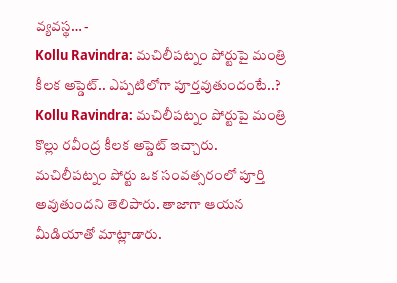వ్యవస్థ… -
Kollu Ravindra: మచిలీపట్నం పోర్టుపై మంత్రి కీలక అప్డెట్.. ఎప్పటిలోగా పూర్తవుతుందంటే..?
Kollu Ravindra: మచిలీపట్నం పోర్టుపై మంత్రి కొల్లు రవీంద్ర కీలక అప్డెట్ ఇచ్చారు. మచిలీపట్నం పోర్టు ఒక సంవత్సరంలో పూర్తి అవుతుందని తెలిపారు. తాజాగా ఆయన మీడియాతో మాట్లాడారు.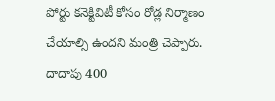పోర్టు కనెక్టివిటీ కోసం రోడ్ల నిర్మాణం చేయాల్సి ఉందని మంత్రి చెప్పారు. దాదాపు 400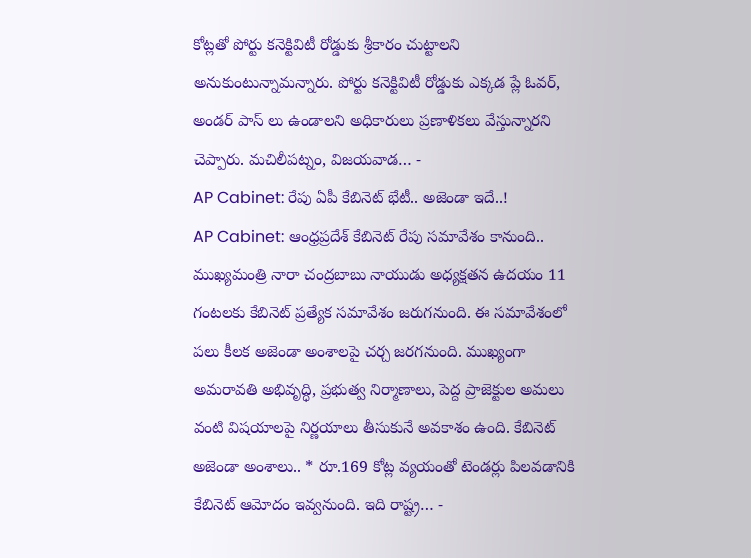కోట్లతో పోర్టు కనెక్టివిటీ రోడ్డుకు శ్రీకారం చుట్టాలని అనుకుంటున్నామన్నారు. పోర్టు కనెక్టివిటీ రోడ్డుకు ఎక్కడ ప్లే ఓవర్, అండర్ పాస్ లు ఉండాలని అధికారులు ప్రణాళికలు వేస్తున్నారని చెప్పారు. మచిలీపట్నం, విజయవాడ… -
AP Cabinet: రేపు ఏపీ కేబినెట్ భేటీ.. అజెండా ఇదే..!
AP Cabinet: ఆంధ్రప్రదేశ్ కేబినెట్ రేపు సమావేశం కానుంది.. ముఖ్యమంత్రి నారా చంద్రబాబు నాయుడు అధ్యక్షతన ఉదయం 11 గంటలకు కేబినెట్ ప్రత్యేక సమావేశం జరుగనుంది. ఈ సమావేశంలో పలు కీలక అజెండా అంశాలపై చర్చ జరగనుంది. ముఖ్యంగా అమరావతి అభివృద్ధి, ప్రభుత్వ నిర్మాణాలు, పెద్ద ప్రాజెక్టుల అమలు వంటి విషయాలపై నిర్ణయాలు తీసుకునే అవకాశం ఉంది. కేబినెట్ అజెండా అంశాలు.. * రూ.169 కోట్ల వ్యయంతో టెండర్లు పిలవడానికి కేబినెట్ ఆమోదం ఇవ్వనుంది. ఇది రాష్ట్ర… -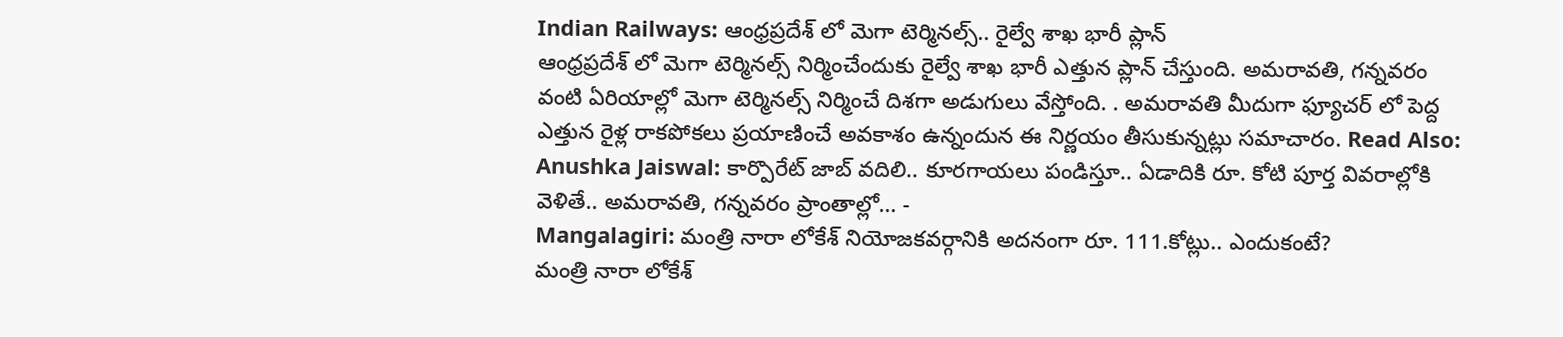Indian Railways: ఆంధ్రప్రదేశ్ లో మెగా టెర్మినల్స్.. రైల్వే శాఖ భారీ ప్లాన్
ఆంధ్రప్రదేశ్ లో మెగా టెర్మినల్స్ నిర్మించేందుకు రైల్వే శాఖ భారీ ఎత్తున ప్లాన్ చేస్తుంది. అమరావతి, గన్నవరం వంటి ఏరియాల్లో మెగా టెర్మినల్స్ నిర్మించే దిశగా అడుగులు వేస్తోంది. . అమరావతి మీదుగా ఫ్యూచర్ లో పెద్ద ఎత్తున రైళ్ల రాకపోకలు ప్రయాణించే అవకాశం ఉన్నందున ఈ నిర్ణయం తీసుకున్నట్లు సమాచారం. Read Also: Anushka Jaiswal: కార్పొరేట్ జాబ్ వదిలి.. కూరగాయలు పండిస్తూ.. ఏడాదికి రూ. కోటి పూర్త వివరాల్లోకి వెళితే.. అమరావతి, గన్నవరం ప్రాంతాల్లో… -
Mangalagiri: మంత్రి నారా లోకేశ్ నియోజకవర్గానికి అదనంగా రూ. 111.కోట్లు.. ఎందుకంటే?
మంత్రి నారా లోకేశ్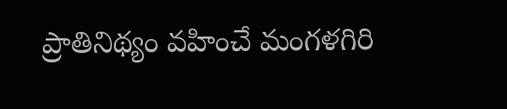ప్రాతినిథ్యం వహించే మంగళగిరి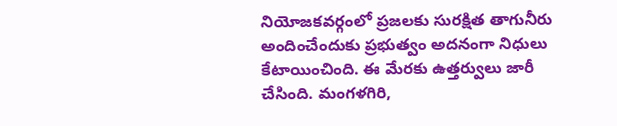నియోజకవర్గంలో ప్రజలకు సురక్షిత తాగునీరు అందించేందుకు ప్రభుత్వం అదనంగా నిధులు కేటాయించింది. ఈ మేరకు ఉత్తర్వులు జారీ చేసింది. మంగళగిరి,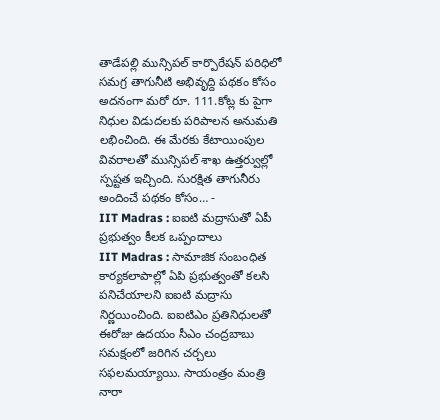తాడేపల్లి మున్సిపల్ కార్పొరేషన్ పరిధిలో సమగ్ర తాగునీటి అభివృద్ది పథకం కోసం అదనంగా మరో రూ. 111.కోట్ల కు పైగా నిధుల విడుదలకు పరిపాలన అనుమతి లభించింది. ఈ మేరకు కేటాయింపుల వివరాలతో మున్సిపల్ శాఖ ఉత్తర్వుల్లో స్పష్టత ఇచ్చింది. సురక్షిత తాగునీరు అందించే పథకం కోసం… -
IIT Madras : ఐఐటి మద్రాసుతో ఏపీ ప్రభుత్వం కీలక ఒప్పందాలు
IIT Madras : సామాజిక సంబంధిత కార్యకలాపాల్లో ఏపి ప్రభుత్వంతో కలసి పనిచేయాలని ఐఐటి మద్రాసు నిర్ణయించింది. ఐఐటిఎం ప్రతినిధులతో ఈరోజు ఉదయం సీఎం చంద్రబాబు సమక్షంలో జరిగిన చర్చలు సఫలమయ్యాయి. సాయంత్రం మంత్రి నారా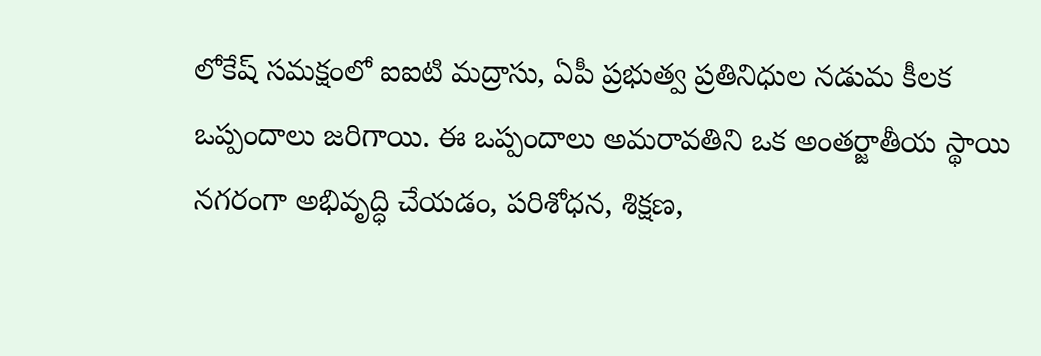లోకేష్ సమక్షంలో ఐఐటి మద్రాసు, ఏపీ ప్రభుత్వ ప్రతినిధుల నడుమ కీలక ఒప్పందాలు జరిగాయి. ఈ ఒప్పందాలు అమరావతిని ఒక అంతర్జాతీయ స్థాయి నగరంగా అభివృద్ధి చేయడం, పరిశోధన, శిక్షణ,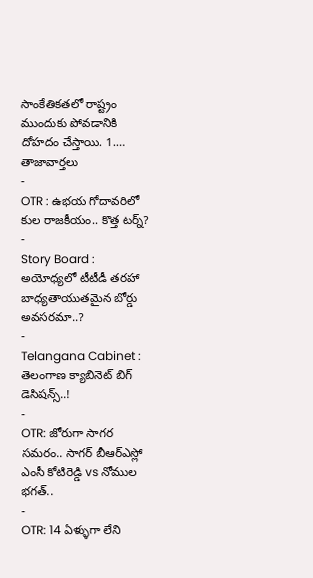సాంకేతికతలో రాష్ట్రం ముందుకు పోవడానికి దోహదం చేస్తాయి. 1.…
తాజావార్తలు
-
OTR : ఉభయ గోదావరిలో కుల రాజకీయం.. కొత్త టర్న్?
-
Story Board : అయోధ్యలో టీటీడీ తరహా బాధ్యతాయుతమైన బోర్డు అవసరమా..?
-
Telangana Cabinet : తెలంగాణ క్యాబినెట్ బిగ్ డెసిషన్స్..!
-
OTR: జోరుగా సాగర సమరం.. సాగర్ బీఆర్ఎస్లో ఎంసీ కోటిరెడ్డి vs నోముల భగత్..
-
OTR: 14 ఏళ్ళుగా లేని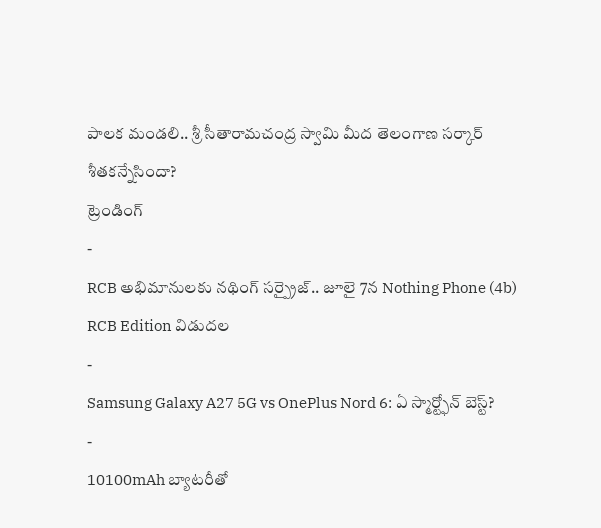పాలక మండలి.. శ్రీ సీతారామచంద్ర స్వామి మీద తెలంగాణ సర్కార్ శీతకన్నేసిందా?
ట్రెండింగ్
-
RCB అభిమానులకు నథింగ్ సర్ప్రైజ్.. జూలై 7న Nothing Phone (4b) RCB Edition విడుదల
-
Samsung Galaxy A27 5G vs OnePlus Nord 6: ఏ స్మార్ట్ఫోన్ బెస్ట్?
-
10100mAh బ్యాటరీతో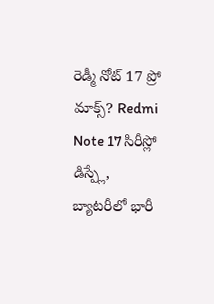రెడ్మీ నోట్ 17 ప్రో మాక్స్? Redmi Note 17 సిరీస్లో డిస్ప్లే, బ్యాటరీలో భారీ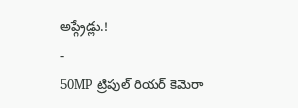అప్గ్రేడ్లు.!
-
50MP ట్రిపుల్ రియర్ కెమెరా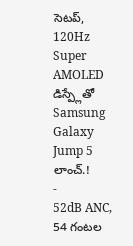సెటప్, 120Hz Super AMOLED డిస్ప్లేతో Samsung Galaxy Jump 5 లాంచ్.!
-
52dB ANC, 54 గంటల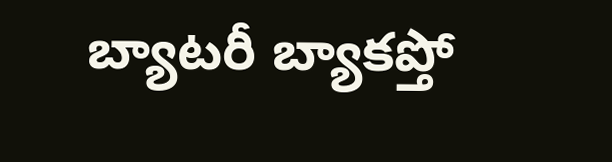బ్యాటరీ బ్యాకప్తో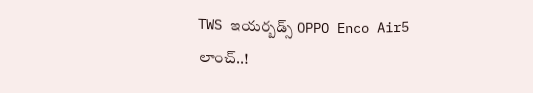TWS ఇయర్బడ్స్ OPPO Enco Air5 లాంచ్..!